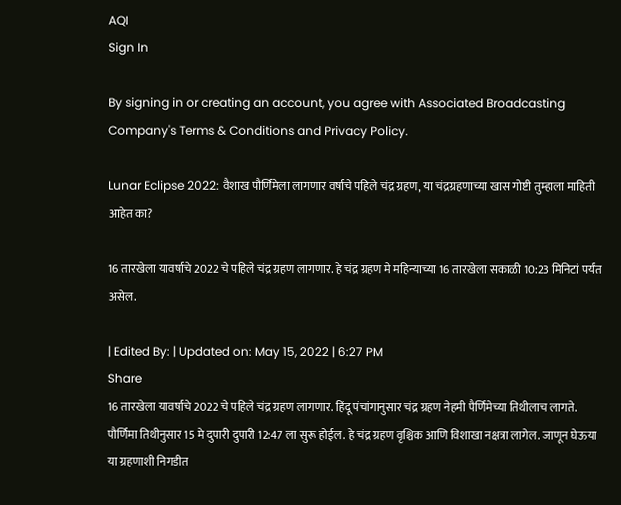AQI
Sign In

By signing in or creating an account, you agree with Associated Broadcasting Company's Terms & Conditions and Privacy Policy.

Lunar Eclipse 2022: वैशाख पौर्णिमेला लागणार वर्षाचे पहिले चंद्र ग्रहण, या चंद्रग्रहणाच्या खास गोष्टी तुम्हाला माहिती आहेत का?

16 तारखेला यावर्षाचे 2022 चे पहिले चंद्र ग्रहण लागणार. हे चंद्र ग्रहण मे महिन्याच्या 16 तारखेला सकाळी 10:23 मिनिटां पर्यंत असेल.

| Edited By: | Updated on: May 15, 2022 | 6:27 PM
Share
16 तारखेला यावर्षाचे 2022 चे पहिले चंद्र ग्रहण लागणार. हिंदू पंचांगानुसार चंद्र ग्रहण नेहमी पैर्णिमेच्या तिथीलाच लागते. पौर्णिमा तिथीनुसार 15 मे दुपारी दुपारी 12:47 ला सुरू होईल. हे चंद्र ग्रहण वृश्चिक आणि विशाखा नक्षत्रा लागेल. जाणून घेऊया या ग्रहणाशी निगडीत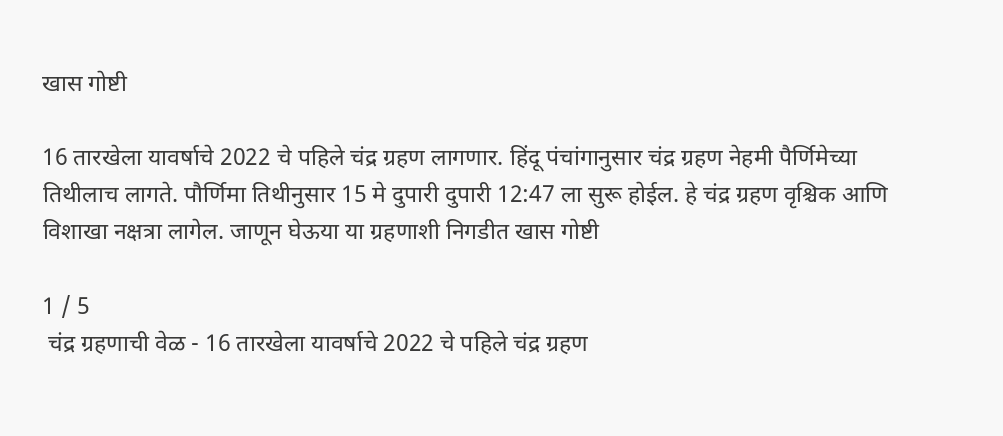खास गोष्टी

16 तारखेला यावर्षाचे 2022 चे पहिले चंद्र ग्रहण लागणार. हिंदू पंचांगानुसार चंद्र ग्रहण नेहमी पैर्णिमेच्या तिथीलाच लागते. पौर्णिमा तिथीनुसार 15 मे दुपारी दुपारी 12:47 ला सुरू होईल. हे चंद्र ग्रहण वृश्चिक आणि विशाखा नक्षत्रा लागेल. जाणून घेऊया या ग्रहणाशी निगडीत खास गोष्टी

1 / 5
 चंद्र ग्रहणाची वेळ - 16 तारखेला यावर्षाचे 2022 चे पहिले चंद्र ग्रहण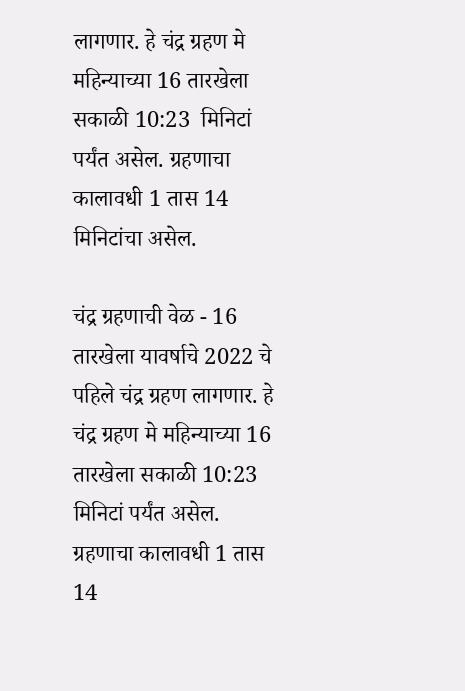लागणार. हे चंद्र ग्रहण मे महिन्याच्या 16 तारखेला सकाळी 10:23  मिनिटां पर्यंत असेल. ग्रहणाचा कालावधी 1 तास 14 मिनिटांचा असेल.

चंद्र ग्रहणाची वेळ - 16 तारखेला यावर्षाचे 2022 चे पहिले चंद्र ग्रहण लागणार. हे चंद्र ग्रहण मे महिन्याच्या 16 तारखेला सकाळी 10:23 मिनिटां पर्यंत असेल. ग्रहणाचा कालावधी 1 तास 14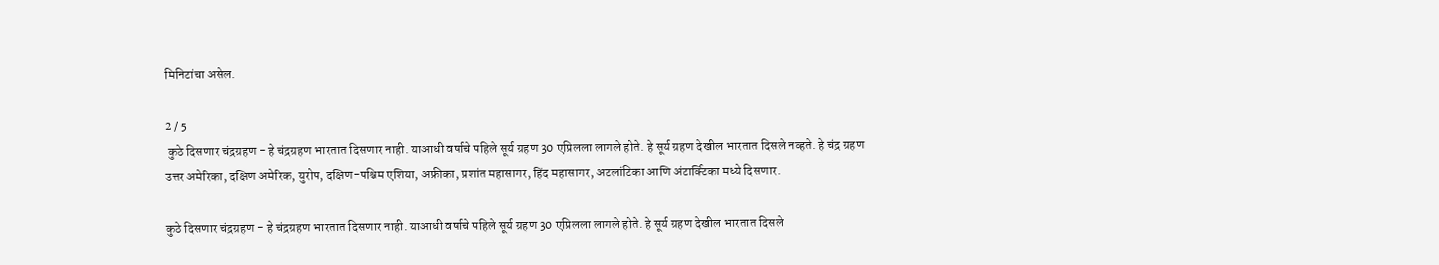मिनिटांचा असेल.

2 / 5
 कुठे दिसणार चंद्रग्रहण - हे चंद्रग्रहण भारतात दिसणार नाही. याआधी वर्षाचे पहिले सूर्य ग्रहण 30 एप्रिलला लागले होते. हे सूर्य ग्रहण देखील भारतात दिसले नव्हते. हे चंद्र ग्रहण उत्तर अमेरिका, दक्षिण अमेरिक, युरोप, दक्षिण-पश्चिम एशिया, अफ्रीका, प्रशांत महासागर, हिंद महासागर, अटलांटिका आणि अंटार्क्टिका मध्ये दिसणार.

कुठे दिसणार चंद्रग्रहण - हे चंद्रग्रहण भारतात दिसणार नाही. याआधी वर्षाचे पहिले सूर्य ग्रहण 30 एप्रिलला लागले होते. हे सूर्य ग्रहण देखील भारतात दिसले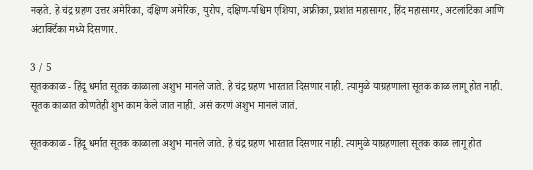नव्हते. हे चंद्र ग्रहण उत्तर अमेरिका, दक्षिण अमेरिक, युरोप, दक्षिण-पश्चिम एशिया, अफ्रीका, प्रशांत महासागर, हिंद महासागर, अटलांटिका आणि अंटार्क्टिका मध्ये दिसणार.

3 / 5
सूतककाळ - हिंदू धर्मात सूतक काळाला अशुभ मानले जाते. हे चंद्र ग्रहण भारतात दिसणार नाही. त्यामुळे याग्रहणाला सूतक काळ लागू होत नाही. सूतक काळात कोणतेही शुभ काम केले जात नाही. असं करणं अशुभ मानलं जातं.

सूतककाळ - हिंदू धर्मात सूतक काळाला अशुभ मानले जाते. हे चंद्र ग्रहण भारतात दिसणार नाही. त्यामुळे याग्रहणाला सूतक काळ लागू होत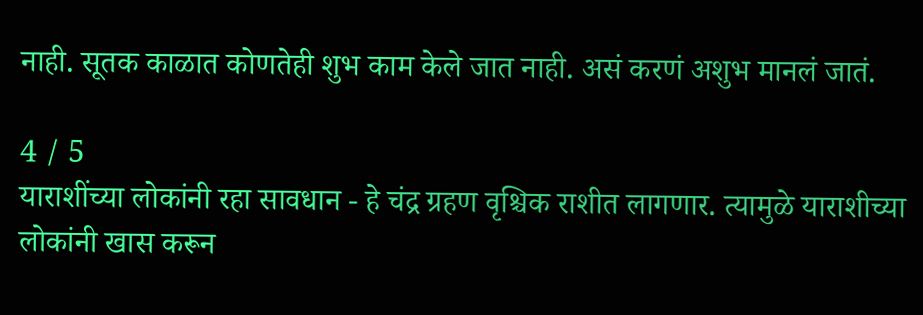नाही. सूतक काळात कोणतेही शुभ काम केले जात नाही. असं करणं अशुभ मानलं जातं.

4 / 5
याराशींच्या लोकांनी रहा सावधान - हे चंद्र ग्रहण वृश्चिक राशीत लागणार. त्यामुळे याराशीच्या लोकांनी खास करून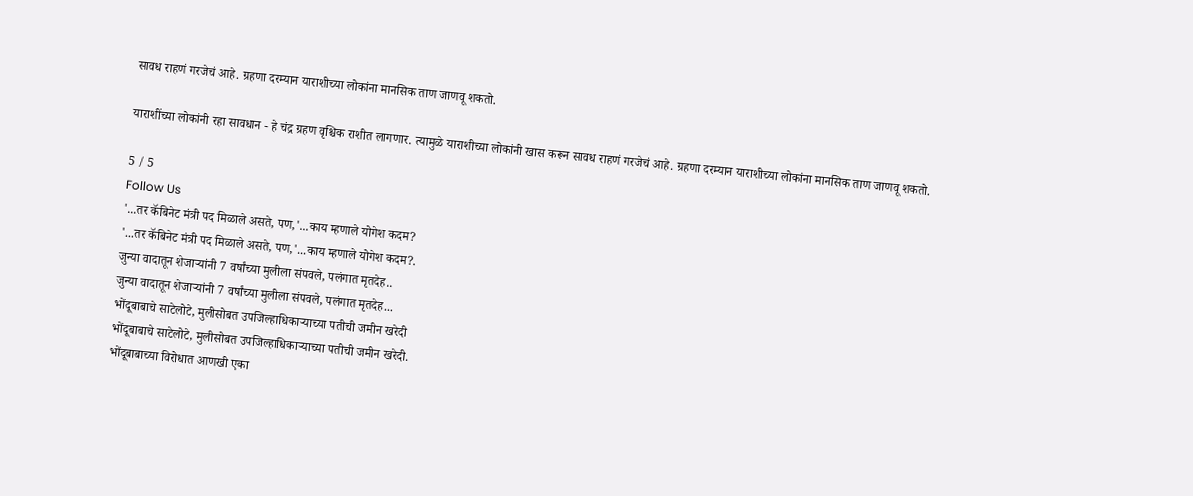सावध राहणं गरजेचं आहे. ग्रहणा दरम्यान याराशीच्या लोकांना मानसिक ताण जाणवू शकतो.

याराशींच्या लोकांनी रहा सावधान - हे चंद्र ग्रहण वृश्चिक राशीत लागणार. त्यामुळे याराशीच्या लोकांनी खास करून सावध राहणं गरजेचं आहे. ग्रहणा दरम्यान याराशीच्या लोकांना मानसिक ताण जाणवू शकतो.

5 / 5
Follow Us
'...तर कॅबिनेट मंत्री पद मिळाले असते, पण,'...काय म्हणाले योगेश कदम?
'...तर कॅबिनेट मंत्री पद मिळाले असते, पण,'...काय म्हणाले योगेश कदम?.
जुन्या वादातून शेजाऱ्यांनी 7 वर्षांच्या मुलीला संपवले, पलंगात मृतदेह..
जुन्या वादातून शेजाऱ्यांनी 7 वर्षांच्या मुलीला संपवले, पलंगात मृतदेह...
भोंदूबाबाचे साटेलोटे, मुलीसोबत उपजिल्हाधिकाऱ्याच्या पतीची जमीन खरेदी
भोंदूबाबाचे साटेलोटे, मुलीसोबत उपजिल्हाधिकाऱ्याच्या पतीची जमीन खरेदी.
भोंदूबाबाच्या विरोधात आणखी एका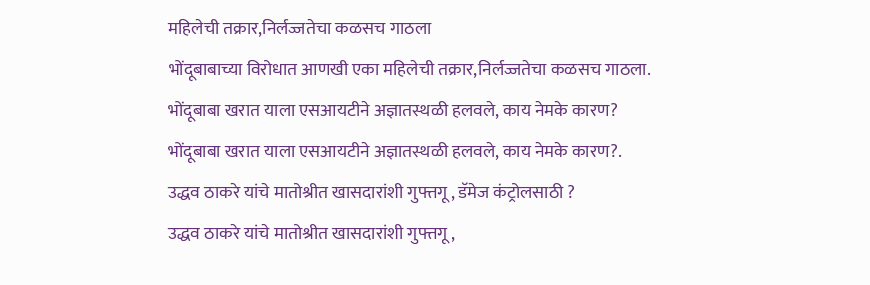महिलेची तक्रार,निर्लज्जतेचा कळसच गाठला
भोंदूबाबाच्या विरोधात आणखी एका महिलेची तक्रार,निर्लज्जतेचा कळसच गाठला.
भोंदूबाबा खरात याला एसआयटीने अज्ञातस्थळी हलवले, काय नेमके कारण?
भोंदूबाबा खरात याला एसआयटीने अज्ञातस्थळी हलवले, काय नेमके कारण?.
उद्धव ठाकरे यांचे मातोश्रीत खासदारांशी गुफ्तगू , डॅमेज कंट्रोलसाठी ?
उद्धव ठाकरे यांचे मातोश्रीत खासदारांशी गुफ्तगू ,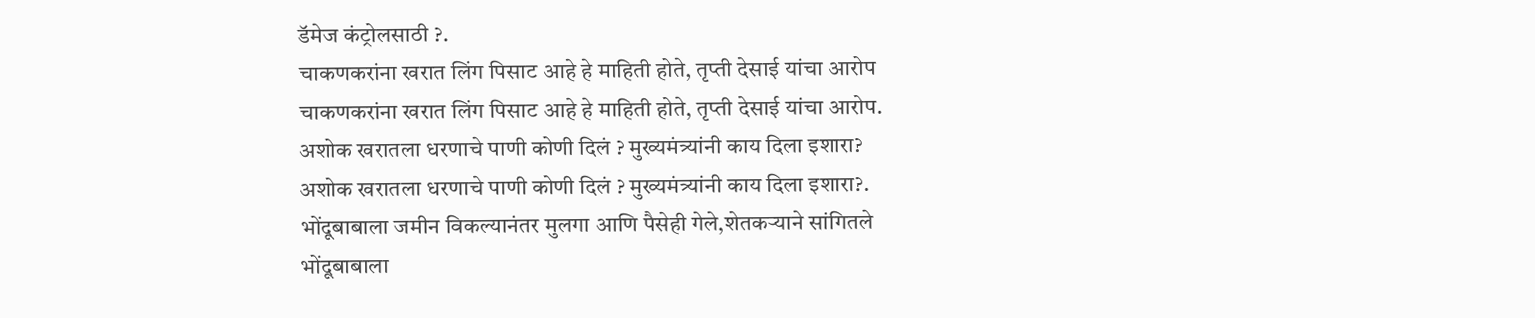डॅमेज कंट्रोलसाठी ?.
चाकणकरांना खरात लिंग पिसाट आहे हे माहिती होते, तृप्ती देसाई यांचा आरोप
चाकणकरांना खरात लिंग पिसाट आहे हे माहिती होते, तृप्ती देसाई यांचा आरोप.
अशोक खरातला धरणाचे पाणी कोणी दिलं ? मुख्यमंत्र्यांनी काय दिला इशारा?
अशोक खरातला धरणाचे पाणी कोणी दिलं ? मुख्यमंत्र्यांनी काय दिला इशारा?.
भोंदूबाबाला जमीन विकल्यानंतर मुलगा आणि पैसेही गेले,शेतकऱ्याने सांगितले
भोंदूबाबाला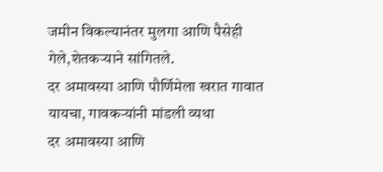जमीन विकल्यानंतर मुलगा आणि पैसेही गेले,शेतकऱ्याने सांगितले.
दर अमावस्या आणि पौर्णिमेला खरात गावात यायचा, गावकऱ्यांनी मांडली व्यथा
दर अमावस्या आणि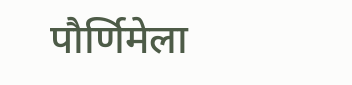पौर्णिमेला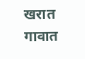खरात गावात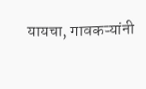यायचा, गावकऱ्यांनी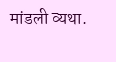मांडली व्यथा.